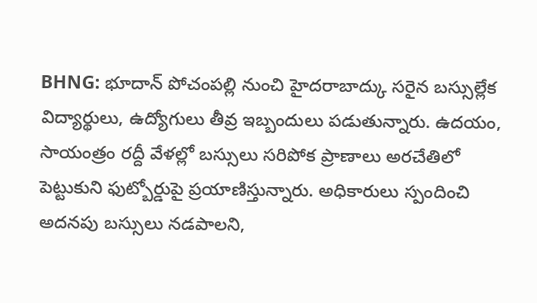BHNG: భూదాన్ పోచంపల్లి నుంచి హైదరాబాద్కు సరైన బస్సుల్లేక విద్యార్థులు, ఉద్యోగులు తీవ్ర ఇబ్బందులు పడుతున్నారు. ఉదయం, సాయంత్రం రద్దీ వేళల్లో బస్సులు సరిపోక ప్రాణాలు అరచేతిలో పెట్టుకుని ఫుట్బోర్డుపై ప్రయాణిస్తున్నారు. అధికారులు స్పందించి అదనపు బస్సులు నడపాలని,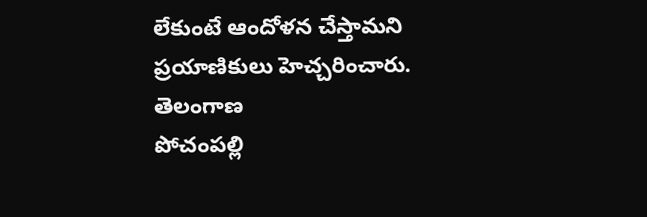లేకుంటే ఆందోళన చేస్తామని ప్రయాణికులు హెచ్చరించారు.
తెలంగాణ
పోచంపల్లి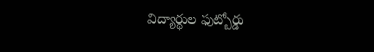విద్యార్థుల ఫుట్బోర్డు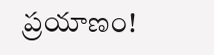ప్రయాణం!